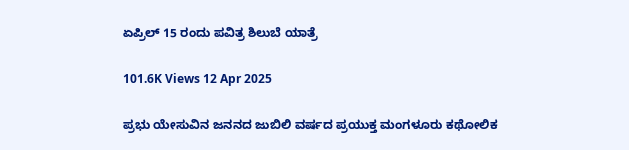ಏಪ್ರಿಲ್ 15 ರಂದು ಪವಿತ್ರ ಶಿಲುಬೆ ಯಾತ್ರೆ

101.6K Views 12 Apr 2025

ಪ್ರಭು ಯೇಸುವಿನ ಜನನದ ಜುಬಿಲಿ ವರ್ಷದ ಪ್ರಯುಕ್ತ ಮಂಗಳೂರು ಕಥೋಲಿಕ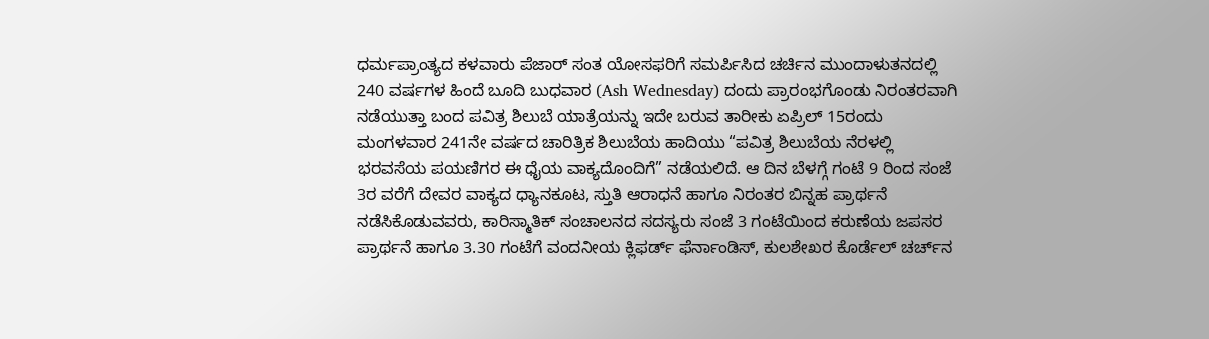ಧರ್ಮಪ್ರಾಂತ್ಯದ ಕಳವಾರು ಪೆಜಾರ್ ಸಂತ ಯೋಸಫರಿಗೆ ಸಮರ್ಪಿಸಿದ ಚರ್ಚಿನ ಮುಂದಾಳುತನದಲ್ಲಿ 240 ವರ್ಷಗಳ ಹಿಂದೆ ಬೂದಿ ಬುಧವಾರ (Ash Wednesday) ದಂದು ಪ್ರಾರಂಭಗೊಂಡು ನಿರಂತರವಾಗಿ ನಡೆಯುತ್ತಾ ಬಂದ ಪವಿತ್ರ ಶಿಲುಬೆ ಯಾತ್ರೆಯನ್ನು ಇದೇ ಬರುವ ತಾರೀಕು ಏಪ್ರಿಲ್ 15ರಂದು ಮಂಗಳವಾರ 241ನೇ ವರ್ಷದ ಚಾರಿತ್ರಿಕ ಶಿಲುಬೆಯ ಹಾದಿಯು “ಪವಿತ್ರ ಶಿಲುಬೆಯ ನೆರಳಲ್ಲಿ ಭರವಸೆಯ ಪಯಣಿಗರ ಈ ಧೈಯ ವಾಕ್ಯದೊಂದಿಗೆ” ನಡೆಯಲಿದೆ. ಆ ದಿನ ಬೆಳಗ್ಗೆ ಗಂಟೆ 9 ರಿಂದ ಸಂಜೆ 3ರ ವರೆಗೆ ದೇವರ ವಾಕ್ಯದ ಧ್ಯಾನಕೂಟ, ಸ್ತುತಿ ಆರಾಧನೆ ಹಾಗೂ ನಿರಂತರ ಬಿನ್ನಹ ಪ್ರಾರ್ಥನೆ ನಡೆಸಿಕೊಡುವವರು, ಕಾರಿಸ್ಮಾತಿಕ್ ಸಂಚಾಲನದ ಸದಸ್ಯರು ಸಂಜೆ 3 ಗಂಟೆಯಿಂದ ಕರುಣೆಯ ಜಪಸರ ಪ್ರಾರ್ಥನೆ ಹಾಗೂ 3.30 ಗಂಟೆಗೆ ವಂದನೀಯ ಕ್ಲಿಫರ್ಡ್ ಫೆರ್ನಾಂಡಿಸ್, ಕುಲಶೇಖರ ಕೊರ್ಡೆಲ್ ಚರ್ಚ್‌ನ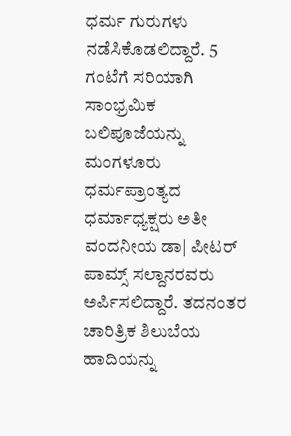ಧರ್ಮ ಗುರುಗಳು ನಡೆಸಿಕೊಡಲಿದ್ದಾರೆ. 5 ಗಂಟೆಗೆ ಸರಿಯಾಗಿ ಸಾಂಭ್ರಮಿಕ ಬಲಿಪೂಜೆಯನ್ನು ಮಂಗಳೂರು ಧರ್ಮಪ್ರಾಂತ್ಯದ ಧರ್ಮಾಧ್ಯಕ್ಷರು ಅತೀ ವಂದನೀಯ ಡಾ| ಪೀಟರ್ ಪಾಮ್ಸ್ ಸಲ್ದಾನರವರು ಅರ್ಪಿಸಲಿದ್ದಾರೆ. ತದನಂತರ ಚಾರಿತ್ರಿಕ ಶಿಲುಬೆಯ ಹಾದಿಯನ್ನು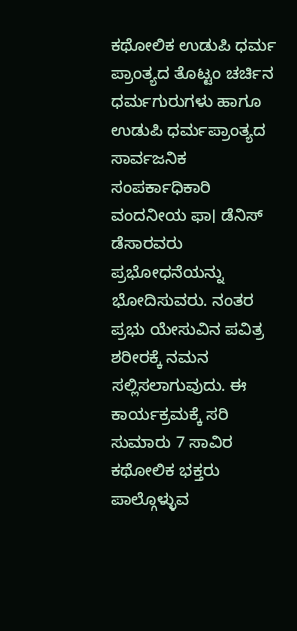ಕಥೋಲಿಕ ಉಡುಪಿ ಧರ್ಮ ಪ್ರಾಂತ್ಯದ ತೊಟ್ಟಂ ಚರ್ಚಿನ ಧರ್ಮಗುರುಗಳು ಹಾಗೂ ಉಡುಪಿ ಧರ್ಮಪ್ರಾಂತ್ಯದ ಸಾರ್ವಜನಿಕ ಸಂಪರ್ಕಾಧಿಕಾರಿ ವಂದನೀಯ ಫಾ। ಡೆನಿಸ್ ಡೆಸಾರವರು ಪ್ರಭೋಧನೆಯನ್ನು ಭೋದಿಸುವರು. ನಂತರ ಪ್ರಭು ಯೇಸುವಿನ ಪವಿತ್ರ ಶರೀರಕ್ಕೆ ನಮನ ಸಲ್ಲಿಸಲಾಗುವುದು. ಈ ಕಾರ್ಯಕ್ರಮಕ್ಕೆ ಸರಿ ಸುಮಾರು 7 ಸಾವಿರ ಕಥೋಲಿಕ ಭಕ್ತರು ಪಾಲ್ಗೊಳ್ಳುವ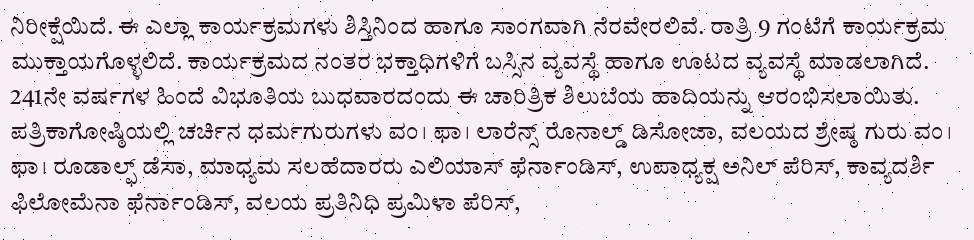ನಿರೀಕ್ಷೆಯಿದೆ. ಈ ಎಲ್ಲಾ ಕಾರ್ಯಕ್ರಮಗಳು ಶಿಸ್ತಿನಿಂದ ಹಾಗೂ ಸಾಂಗವಾಗಿ ನೆರವೇರಲಿವೆ. ರಾತ್ರಿ 9 ಗಂಟೆಗೆ ಕಾರ್ಯಕ್ರಮ ಮುಕ್ತಾಯಗೊಳ್ಳಲಿದೆ. ಕಾರ್ಯಕ್ರಮದ ನಂತರ ಭಕ್ತಾಧಿಗಳಿಗೆ ಬಸ್ಸಿನ ವ್ಯವಸ್ಥೆ ಹಾಗೂ ಊಟದ ವ್ಯವಸ್ಥೆ ಮಾಡಲಾಗಿದೆ. 241ನೇ ವರ್ಷಗಳ ಹಿಂದೆ ವಿಭೂತಿಯ ಬುಧವಾರದಂದು ಈ ಚಾರಿತ್ರಿಕ ಶಿಲುಬೆಯ ಹಾದಿಯನ್ನು ಆರಂಭಿಸಲಾಯಿತು. ಪತ್ರಿಕಾಗೋಷ್ಠಿಯಲ್ಲಿ ಚರ್ಚಿನ ಧರ್ಮಗುರುಗಳು ವಂ। ಫಾ। ಲಾರೆನ್ಸ್ ರೊನಾಲ್ಡ್ ಡಿಸೋಜಾ, ವಲಯದ ಶ್ರೇಷ್ಠ ಗುರು ವಂ। ಫಾ। ರೂಡಾಲ್ಫ್ ಡೆಸಾ, ಮಾಧ್ಯಮ ಸಲಹೆದಾರರು ಎಲಿಯಾಸ್ ಫೆರ್ನಾಂಡಿಸ್, ಉಪಾಧ್ಯಕ್ಷ ಅನಿಲ್ ಪೆರಿಸ್, ಕಾವ್ಯದರ್ಶಿ ಫಿಲೋಮೆನಾ ಫೆರ್ನಾಂಡಿಸ್, ವಲಯ ಪ್ರತಿನಿಧಿ ಪ್ರಮಿಳಾ ಪೆರಿಸ್,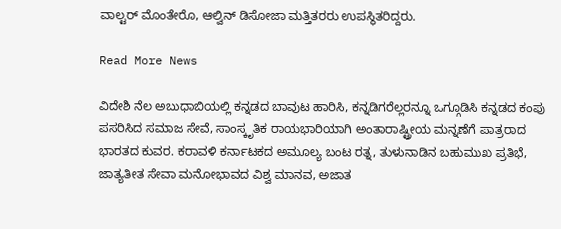ವಾಲ್ಟರ್ ಮೊಂತೇರೊ, ಆಲ್ವಿನ್ ಡಿಸೋಜಾ ಮತ್ತಿತರರು ಉಪಸ್ಥಿತರಿದ್ದರು.

Read More News

ವಿದೇಶಿ ನೆಲ ಅಬುಧಾಬಿಯಲ್ಲಿ ಕನ್ನಡದ ಬಾವುಟ ಹಾರಿಸಿ, ಕನ್ನಡಿಗರೆಲ್ಲರನ್ನೂ ಒಗ್ಗೂಡಿಸಿ ಕನ್ನಡದ ಕಂಪು ಪಸರಿಸಿದ ಸಮಾಜ ಸೇವೆ, ಸಾಂಸ್ಕೃತಿಕ ರಾಯಭಾರಿಯಾಗಿ ಅಂತಾರಾಷ್ಟ್ರೀಯ ಮನ್ನಣೆಗೆ ಪಾತ್ರರಾದ ಭಾರತದ ಕುವರ. ಕರಾವಳಿ ಕರ್ನಾಟಕದ ಅಮೂಲ್ಯ ಬಂಟ ರತ್ನ, ತುಳುನಾಡಿನ ಬಹುಮುಖ ಪ್ರತಿಭೆ, ಜಾತ್ಯತೀತ ಸೇವಾ ಮನೋಭಾವದ ವಿಶ್ವ ಮಾನವ, ಅಜಾತ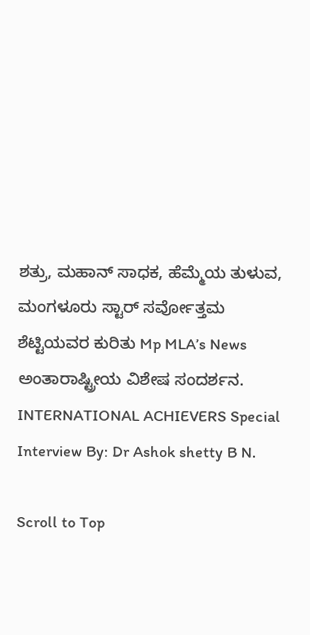ಶತ್ರು, ಮಹಾನ್ ಸಾಧಕ, ಹೆಮ್ಮೆಯ ತುಳುವ, ಮಂಗಳೂರು ಸ್ಟಾರ್ ಸರ್ವೋತ್ತಮ ಶೆಟ್ಟಿಯವರ ಕುರಿತು Mp MLA’s News ಅಂತಾರಾಷ್ಟ್ರೀಯ ವಿಶೇಷ ಸಂದರ್ಶನ. INTERNATIONAL ACHIEVERS Special Interview By: Dr Ashok shetty B N.

Scroll to Top